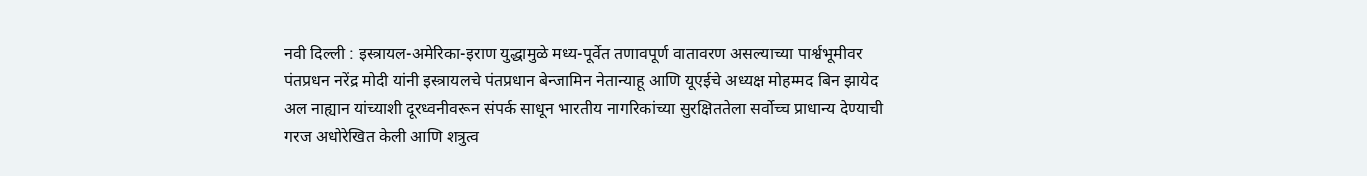नवी दिल्ली : इस्त्रायल-अमेरिका-इराण युद्धामुळे मध्य-पूर्वेत तणावपूर्ण वातावरण असल्याच्या पार्श्वभूमीवर पंतप्रधन नरेंद्र मोदी यांनी इस्त्रायलचे पंतप्रधान बेन्जामिन नेतान्याहू आणि यूएईचे अध्यक्ष मोहम्मद बिन झायेद अल नाह्यान यांच्याशी दूरध्वनीवरून संपर्क साधून भारतीय नागरिकांच्या सुरक्षिततेला सर्वोच्च प्राधान्य देण्याची गरज अधोरेखित केली आणि शत्रुत्व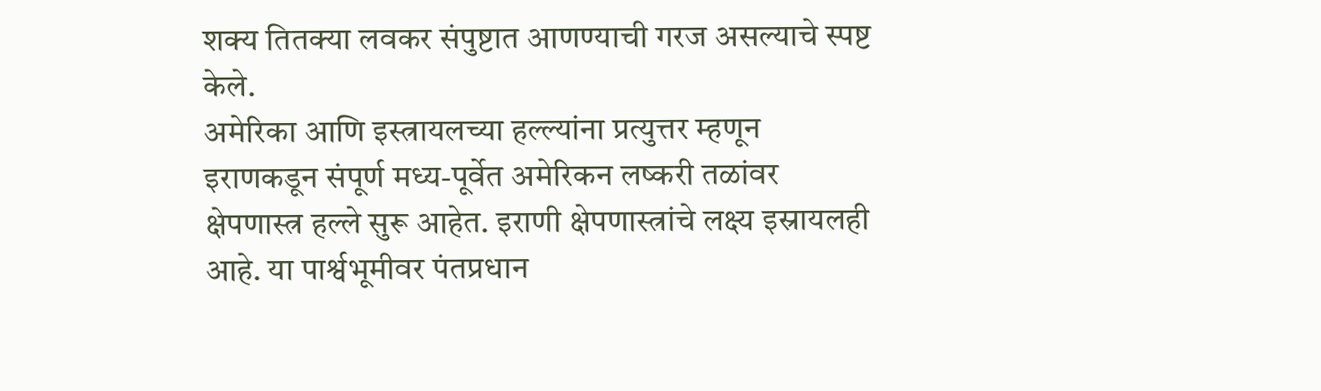शक्य तितक्या लवकर संपुष्टात आणण्याची गरज असल्याचे स्पष्ट केले.
अमेरिका आणि इस्त्रायलच्या हल्ल्यांना प्रत्युत्तर म्हणून इराणकडून संपूर्ण मध्य-पूर्वेत अमेरिकन लष्करी तळांवर क्षेपणास्त्र हल्ले सुरू आहेत. इराणी क्षेपणास्त्रांचे लक्ष्य इस्रायलही आहे. या पार्श्वभूमीवर पंतप्रधान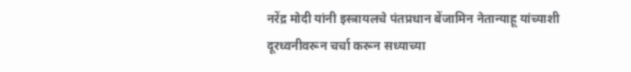नरेंद्र मोदी यांनी इस्त्रायलचे पंतप्रधान बेंजामिन नेतान्याहू यांच्याशी दूरध्वनीवरून चर्चा करून सध्याच्या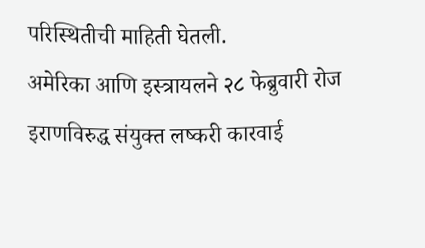परिस्थितीची माहिती घेतली.
अमेरिका आणि इस्त्रायलने २८ फेब्रुवारी रोज इराणविरुद्ध संयुक्त लष्करी कारवाई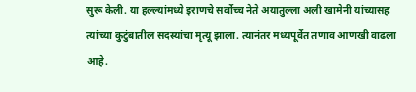सुरू केली. या हल्ल्यांमध्ये इराणचे सर्वोच्च नेते अयातुल्ला अली खामेनी यांच्यासह त्यांच्या कुटुंबातील सदस्यांचा मृत्यू झाला. त्यानंतर मध्यपूर्वेत तणाव आणखी वाढला आहे.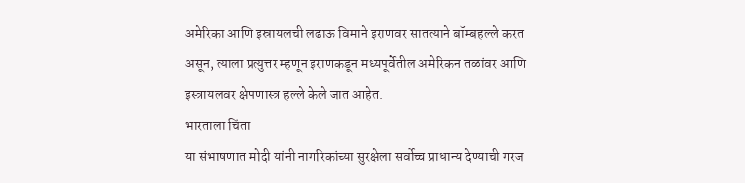अमेरिका आणि इस्रायलची लढाऊ विमाने इराणवर सातत्याने बॉम्बहल्ले करत असून, त्याला प्रत्युत्तर म्हणून इराणकडून मध्यपूर्वेतील अमेरिकन तळांवर आणि इस्त्रायलवर क्षेपणास्त्र हल्ले केले जात आहेत.
भारताला चिंता
या संभाषणात मोदी यांनी नागरिकांच्या सुरक्षेला सर्वोच्च प्राधान्य देण्याची गरज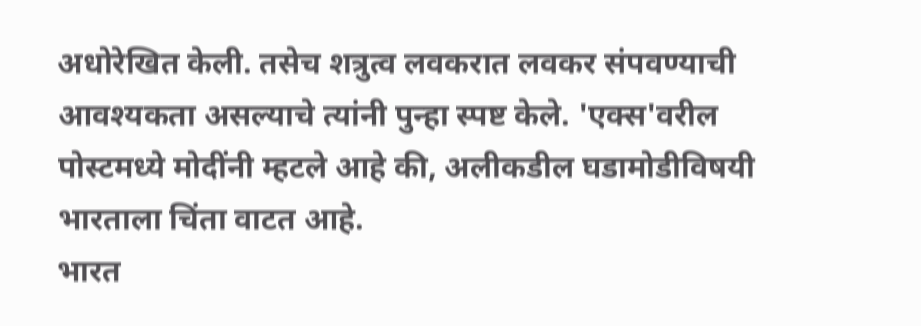अधोरेखित केली. तसेच शत्रुत्व लवकरात लवकर संपवण्याची आवश्यकता असल्याचे त्यांनी पुन्हा स्पष्ट केले. 'एक्स'वरील पोस्टमध्ये मोदींनी म्हटले आहे की, अलीकडील घडामोडीविषयी भारताला चिंता वाटत आहे.
भारत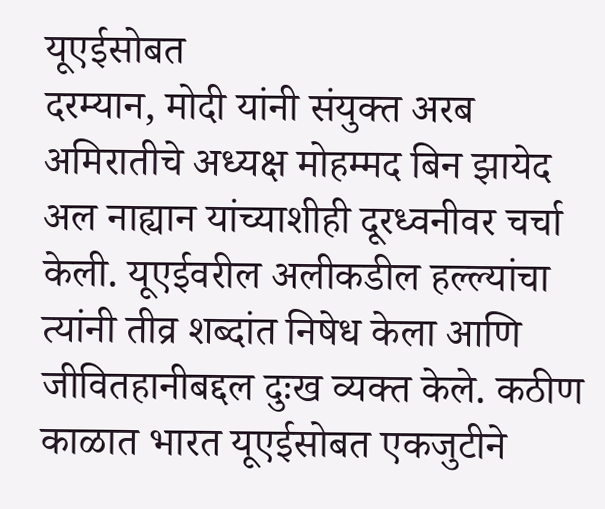यूएईसोबत
दरम्यान, मोदी यांनी संयुक्त अरब अमिरातीचे अध्यक्ष मोहम्मद बिन झायेद अल नाह्यान यांच्याशीही दूरध्वनीवर चर्चा केली. यूएईवरील अलीकडील हल्ल्यांचा त्यांनी तीव्र शब्दांत निषेध केला आणि जीवितहानीबद्दल दुःख व्यक्त केले. कठीण काळात भारत यूएईसोबत एकजुटीने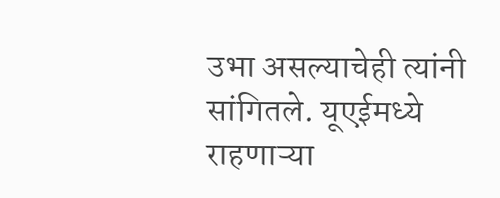उभा असल्याचेही त्यांनी सांगितले. यूएईमध्ये राहणाऱ्या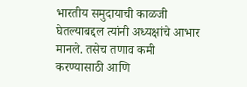भारतीय समुदायाची काळजी घेतल्याबद्दल त्यांनी अध्यक्षांचे आभार मानले. तसेच तणाव कमी करण्यासाठी आणि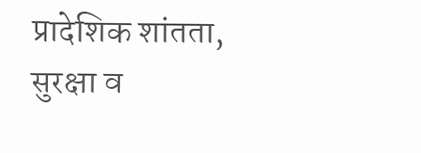प्रादेशिक शांतता, सुरक्षा व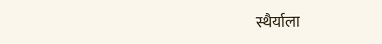स्थैर्याला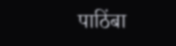पाठिंबा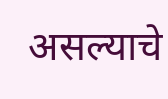असल्याचे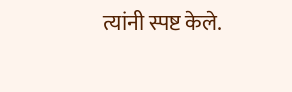त्यांनी स्पष्ट केले.